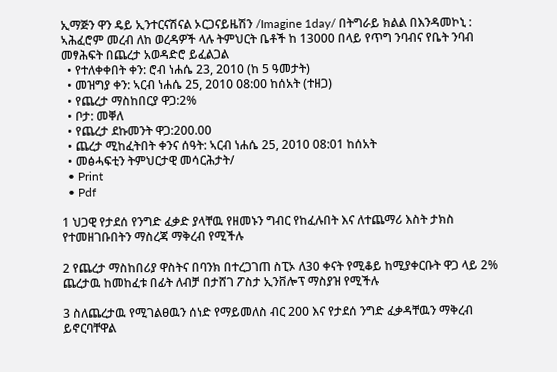ኢማጅን ዋን ዴይ ኢንተርናሽናል ኦርጋናይዜሽን /Imagine 1day/ በትግራይ ክልል በእንዳመኮኒ : ኣሕፈሮም መረብ ለከ ወረዳዎች ላሉ ትምህርት ቤቶች ከ 13000 በላይ የጥግ ንባብና የቤት ንባብ መፃሕፍት በጨረታ አወዳድሮ ይፈልጋል
  • የተለቀቀበት ቀን: ሮብ ነሐሴ 23, 2010 (ከ 5 ዓመታት)
  • መዝግያ ቀን: ኣርብ ነሐሴ 25, 2010 08:00 ከሰአት (ተዘጋ)
  • የጨረታ ማስከበርያ ዋጋ:2%
  • ቦታ: መቐለ
  • የጨረታ ደኩመንት ዋጋ:200.00
  • ጨረታ ሚከፈትበት ቀንና ሰዓት: ኣርብ ነሐሴ 25, 2010 08:01 ከሰአት
  • መፅሓፍቲን ትምህርታዊ መሳርሕታት/
  • Print
  • Pdf

1 ህጋዊ የታደሰ የንግድ ፈቃድ ያላቸዉ የዘመኑን ግብር የከፈሉበት እና ለተጨማሪ እስት ታክስ የተመዘገቡበትን ማስረጃ ማቅረብ የሚችሉ

2 የጨረታ ማስከበሪያ ዋስትና በባንክ በተረጋገጠ ስፒኦ ለ30 ቀናት የሚቆይ ከሚያቀርቡት ዋጋ ላይ 2% ጨረታዉ ከመከፈቱ በፊት ለብቻ በታሸገ ፖስታ ኢንቨሎፕ ማስያዝ የሚችሉ

3 ስለጨረታዉ የሚገልፀዉን ሰነድ የማይመለስ ብር 200 እና የታደሰ ንግድ ፈቃዳቸዉን ማቅረብ ይኖርባቸዋል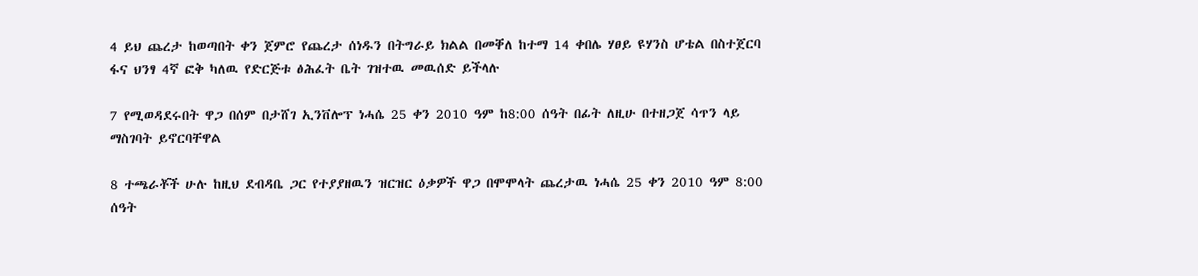4 ይህ ጨረታ ከወጣበት ቀን ጀምሮ የጨረታ ሰነዱን በትግራይ ክልል በመቐለ ከተማ 14 ቀበሌ ሃፀይ ዩሃንስ ሆቴል በስተጀርባ ፋና ህንፃ 4ኛ ፎቅ ካለዉ የድርጅቱ ፅሕፈት ቤት ገዝተዉ መዉሰድ ይችላሉ

7 የሚወዳደሩበት ዋጋ በሰም በታሸገ ኢንቨሎፕ ነሓሴ 25 ቀን 2010 ዓም ከ8:00 ሰዓት በፊት ለዚሁ በተዘጋጀ ሳጥን ላይ ማስገባት ይኖርባቸዋል

8 ተጫራቾች ሁሉ ከዚህ ደብዳቤ ጋር የተያያዘዉን ዝርዝር ዕቃዎች ዋጋ በሞሞላት ጨረታዉ ነሓሴ 25 ቀን 2010 ዓም 8:00 ሰዓት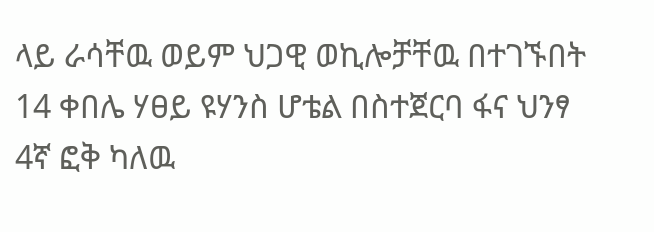ላይ ራሳቸዉ ወይም ህጋዊ ወኪሎቻቸዉ በተገኙበት 14 ቀበሌ ሃፀይ ዩሃንስ ሆቴል በስተጀርባ ፋና ህንፃ 4ኛ ፎቅ ካለዉ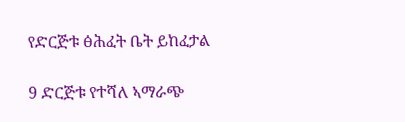የድርጅቱ ፅሕፈት ቤት ይከፈታል

9 ድርጅቱ የተሻለ ኣማራጭ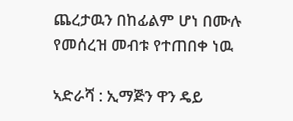ጨረታዉን በከፊልም ሆነ በሙሉ የመሰረዝ መብቱ የተጠበቀ ነዉ

ኣድራሻ : ኢማጅን ዋን ዴይ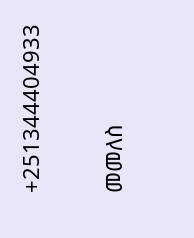+251344404933

መመለስ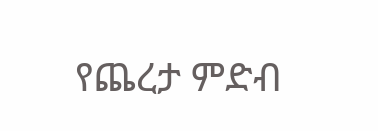የጨረታ ምድብ